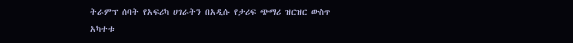ትራምፕ ሰባት የአፍሪካ ሀገራትን በአዲሱ የታሪፍ ጭማሪ ዝርዝር ውስጥ አካተቱ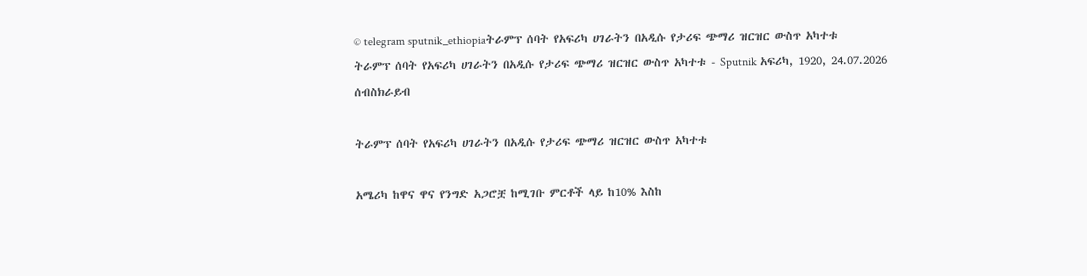© telegram sputnik_ethiopiaትራምፕ ሰባት የአፍሪካ ሀገራትን በአዲሱ የታሪፍ ጭማሪ ዝርዝር ውስጥ አካተቱ
ትራምፕ ሰባት የአፍሪካ ሀገራትን በአዲሱ የታሪፍ ጭማሪ ዝርዝር ውስጥ አካተቱ - Sputnik አፍሪካ, 1920, 24.07.2026
ሰብስክራይብ

ትራምፕ ሰባት የአፍሪካ ሀገራትን በአዲሱ የታሪፍ ጭማሪ ዝርዝር ውስጥ አካተቱ

አሜሪካ ከዋና ዋና የንግድ አጋሮቿ ከሚገቡ ምርቶች ላይ ከ10% እስከ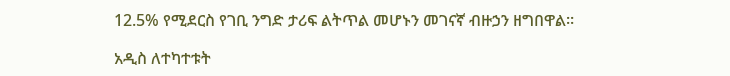12.5% የሚደርስ የገቢ ንግድ ታሪፍ ልትጥል መሆኑን መገናኛ ብዙኃን ዘግበዋል።

አዲስ ለተካተቱት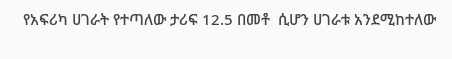የአፍሪካ ሀገራት የተጣለው ታሪፍ 12.5 በመቶ  ሲሆን ሀገራቱ አንደሚከተለው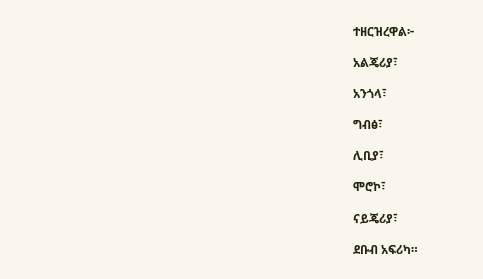ተዘርዝረዋል፦

አልጄሪያ፣

አንጎላ፣

ግብፅ፣

ሊቢያ፣

ሞሮኮ፣

ናይጄሪያ፣

ደቡብ አፍሪካ።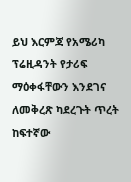ይህ እርምጃ የአሜሪካ ፕሬዚዳንት የታሪፍ ማዕቀፋቸውን እንደገና ለመቅረጽ ካደረጉት ጥረት ከፍተኛው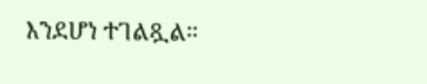እንደሆነ ተገልጿል።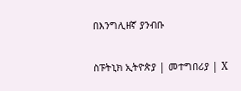በእንግሊዘኛ ያንብቡ

ስፑትኒክ ኢትዮጵያ | መተግበሪያ | X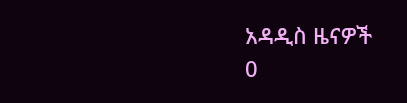አዳዲስ ዜናዎች
0